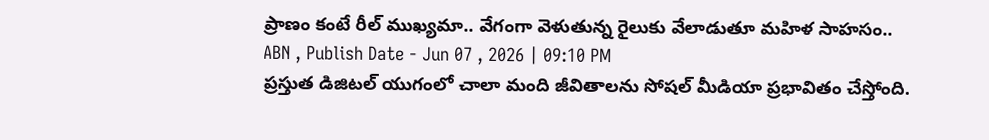ప్రాణం కంటే రీల్ ముఖ్యమా.. వేగంగా వెళుతున్న రైలుకు వేలాడుతూ మహిళ సాహసం..
ABN , Publish Date - Jun 07 , 2026 | 09:10 PM
ప్రస్తుత డిజిటల్ యుగంలో చాలా మంది జీవితాలను సోషల్ మీడియా ప్రభావితం చేస్తోంది.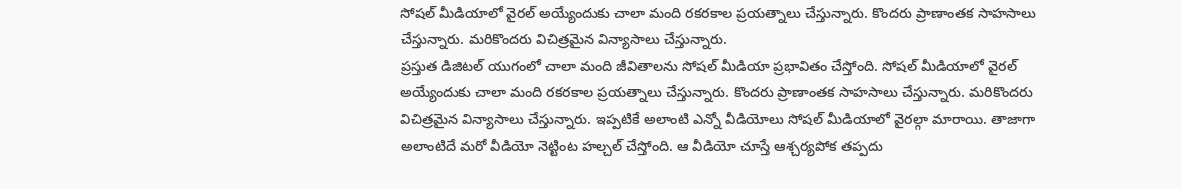సోషల్ మీడియాలో వైరల్ అయ్యేందుకు చాలా మంది రకరకాల ప్రయత్నాలు చేస్తున్నారు. కొందరు ప్రాణాంతక సాహసాలు చేస్తున్నారు. మరికొందరు విచిత్రమైన విన్యాసాలు చేస్తున్నారు.
ప్రస్తుత డిజిటల్ యుగంలో చాలా మంది జీవితాలను సోషల్ మీడియా ప్రభావితం చేస్తోంది. సోషల్ మీడియాలో వైరల్ అయ్యేందుకు చాలా మంది రకరకాల ప్రయత్నాలు చేస్తున్నారు. కొందరు ప్రాణాంతక సాహసాలు చేస్తున్నారు. మరికొందరు విచిత్రమైన విన్యాసాలు చేస్తున్నారు. ఇప్పటికే అలాంటి ఎన్నో వీడియోలు సోషల్ మీడియాలో వైరల్గా మారాయి. తాజాగా అలాంటిదే మరో వీడియో నెట్టింట హల్చల్ చేస్తోంది. ఆ వీడియో చూస్తే ఆశ్చర్యపోక తప్పదు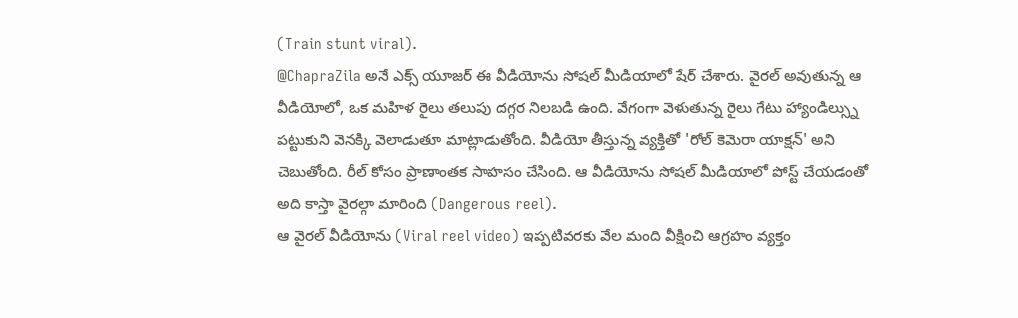(Train stunt viral).
@ChapraZila అనే ఎక్స్ యూజర్ ఈ వీడియోను సోషల్ మీడియాలో షేర్ చేశారు. వైరల్ అవుతున్న ఆ వీడియోలో, ఒక మహిళ రైలు తలుపు దగ్గర నిలబడి ఉంది. వేగంగా వెళుతున్న రైలు గేటు హ్యాండిల్స్ను పట్టుకుని వెనక్కి వెలాడుతూ మాట్లాడుతోంది. వీడియో తీస్తున్న వ్యక్తితో 'రోల్ కెమెరా యాక్షన్' అని చెబుతోంది. రీల్ కోసం ప్రాణాంతక సాహసం చేసింది. ఆ వీడియోను సోషల్ మీడియాలో పోస్ట్ చేయడంతో అది కాస్తా వైరల్గా మారింది (Dangerous reel).
ఆ వైరల్ వీడియోను (Viral reel video) ఇప్పటివరకు వేల మంది వీక్షించి ఆగ్రహం వ్యక్తం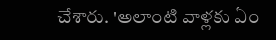చేశారు. 'అలాంటి వాళ్లకు ఏం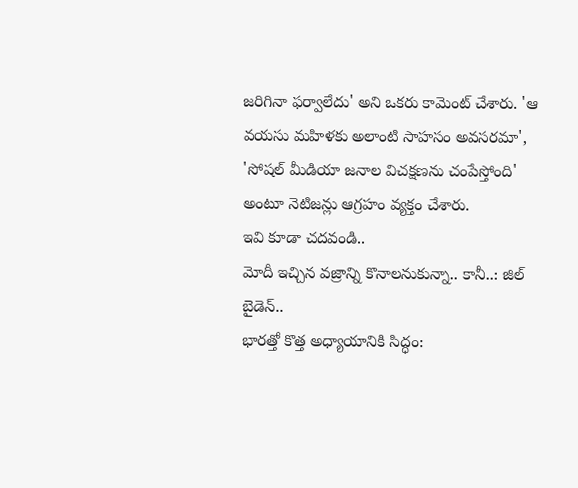జరిగినా ఫర్వాలేదు' అని ఒకరు కామెంట్ చేశారు. 'ఆ వయసు మహిళకు అలాంటి సాహసం అవసరమా', 'సోషల్ మీడియా జనాల విచక్షణను చంపేస్తోంది' అంటూ నెటిజన్లు ఆగ్రహం వ్యక్తం చేశారు.
ఇవి కూడా చదవండి..
మోదీ ఇచ్చిన వజ్రాన్ని కొనాలనుకున్నా.. కానీ..: జిల్ బైడెన్..
భారత్తో కొత్త అధ్యాయానికి సిద్ధం: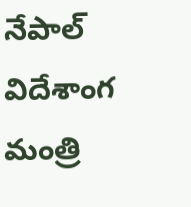నేపాల్ విదేశాంగ మంత్రి